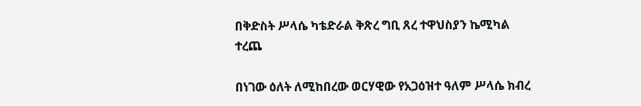በቅድስት ሥላሴ ካቴድራል ቅጽረ ግቢ ጸረ ተዋህስያን ኬሚካል ተረጨ

በነገው ዕለት ለሚከበረው ወርሃዊው የአጋዕዝተ ዓለም ሥላሴ ክብረ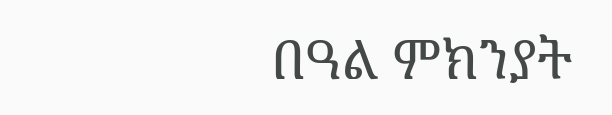በዓል ምክንያት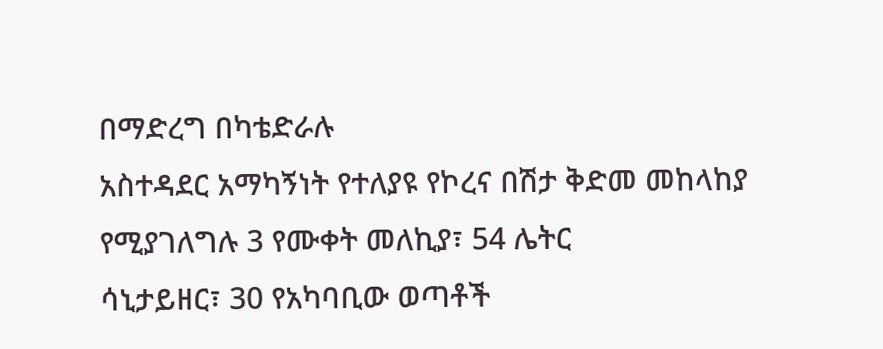በማድረግ በካቴድራሉ
አስተዳደር አማካኝነት የተለያዩ የኮረና በሽታ ቅድመ መከላከያ የሚያገለግሉ 3 የሙቀት መለኪያ፣ 54 ሌትር
ሳኒታይዘር፣ 30 የአካባቢው ወጣቶች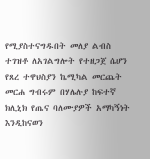የሚያስተናግዱበት መለያ ልብስ ተገዝቶ ለአገልግሎት የተዘጋጀ ሴሆን
የጸረ ተዋህስያን ኬሚካል መርጨት መርሐ ግብሩም በሃሌሉያ ከፍተኛ ክሊኒክ የጤና ባለሙያዎች አማካኝነት እንዲከናወን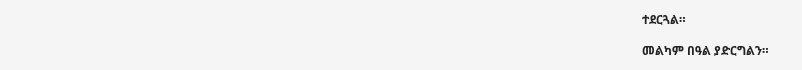ተደርጓል።

መልካም በዓል ያድርግልን።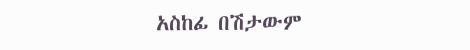አስከፊ በሽታውም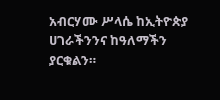አብርሃሙ ሥላሴ ከኢትዮጵያ ሀገራችንንና ከዓለማችን ያርቁልን።